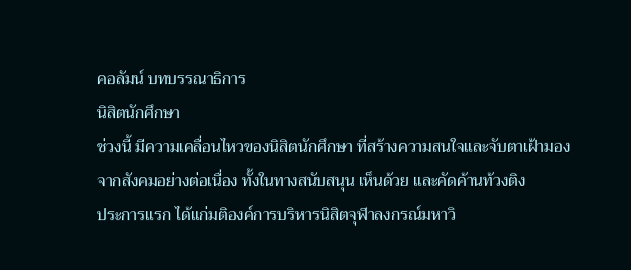คอลัมน์ บทบรรณาธิการ
นิสิตนักศึกษา
ช่วงนี้ มีความเคลื่อนไหวของนิสิตนักศึกษา ที่สร้างความสนใจและจับตาเฝ้ามองจากสังคมอย่างต่อเนื่อง ทั้งในทางสนับสนุน เห็นด้วย และคัดค้านท้วงติง
ประการแรก ได้แก่มติองค์การบริหารนิสิตจุฬาลงกรณ์มหาวิ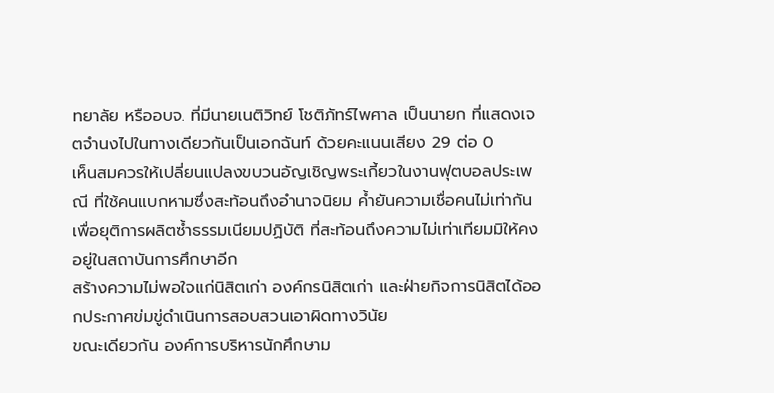ทยาลัย หรืออบจ. ที่มีนายเนติวิทย์ โชติภัทร์ไพศาล เป็นนายก ที่แสดงเจตจำนงไปในทางเดียวกันเป็นเอกฉันท์ ด้วยคะแนนเสียง 29 ต่อ 0
เห็นสมควรให้เปลี่ยนแปลงขบวนอัญเชิญพระเกี้ยวในงานฟุตบอลประเพณี ที่ใช้คนแบกหามซึ่งสะท้อนถึงอำนาจนิยม ค้ำยันความเชื่อคนไม่เท่ากัน เพื่อยุติการผลิตซ้ำธรรมเนียมปฏิบัติ ที่สะท้อนถึงความไม่เท่าเทียมมิให้คงอยู่ในสถาบันการศึกษาอีก
สร้างความไม่พอใจแก่นิสิตเก่า องค์กรนิสิตเก่า และฝ่ายกิจการนิสิตได้ออกประกาศข่มขู่ดำเนินการสอบสวนเอาผิดทางวินัย
ขณะเดียวกัน องค์การบริหารนักศึกษาม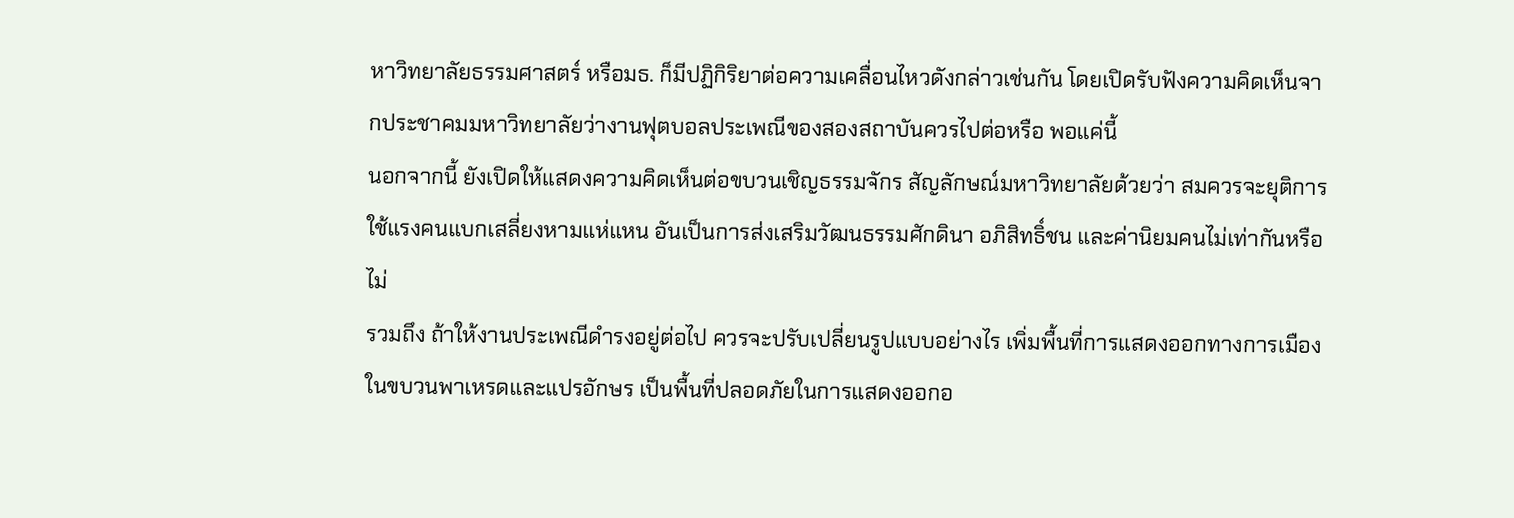หาวิทยาลัยธรรมศาสตร์ หรือมธ. ก็มีปฏิกิริยาต่อความเคลื่อนไหวดังกล่าวเช่นกัน โดยเปิดรับฟังความคิดเห็นจากประชาคมมหาวิทยาลัยว่างานฟุตบอลประเพณีของสองสถาบันควรไปต่อหรือ พอแค่นี้
นอกจากนี้ ยังเปิดให้แสดงความคิดเห็นต่อขบวนเชิญธรรมจักร สัญลักษณ์มหาวิทยาลัยด้วยว่า สมควรจะยุติการใช้แรงคนแบกเสลี่ยงหามแห่แหน อันเป็นการส่งเสริมวัฒนธรรมศักดินา อภิสิทธิ์ชน และค่านิยมคนไม่เท่ากันหรือไม่
รวมถึง ถ้าให้งานประเพณีดำรงอยู่ต่อไป ควรจะปรับเปลี่ยนรูปแบบอย่างไร เพิ่มพื้นที่การแสดงออกทางการเมืองในขบวนพาเหรดและแปรอักษร เป็นพื้นที่ปลอดภัยในการแสดงออกอ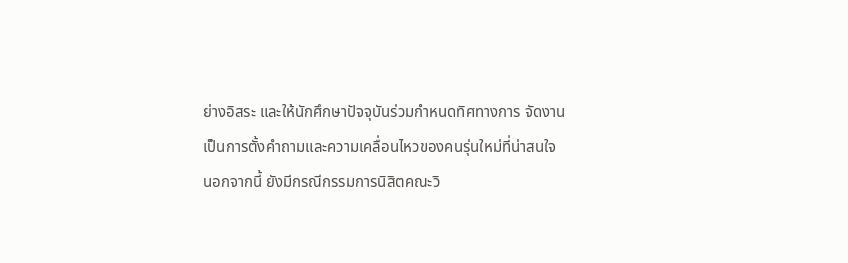ย่างอิสระ และให้นักศึกษาปัจจุบันร่วมกำหนดทิศทางการ จัดงาน
เป็นการตั้งคำถามและความเคลื่อนไหวของคนรุ่นใหม่ที่น่าสนใจ
นอกจากนี้ ยังมีกรณีกรรมการนิสิตคณะวิ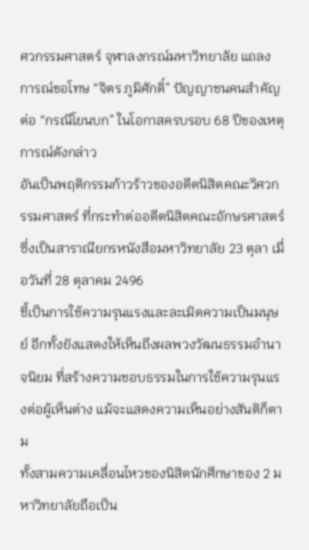ศวกรรมศาสตร์ จุฬาลงกรณ์มหาวิทยาลัย แถลงการณ์ขอโทษ “จิตร ภูมิศักดิ์” ปัญญาชนคนสำคัญ ต่อ “กรณีโยนบก” ในโอกาสครบรอบ 68 ปีของเหตุการณ์ดังกล่าว
อันเป็นพฤติกรรมก้าวร้าวของอดีตนิสิตคณะวิศวกรรมศาสตร์ ที่กระทำต่ออดีตนิสิตคณะอักษรศาสตร์ ซึ่งเป็นสาราณียกรหนังสือมหาวิทยาลัย 23 ตุลา เมื่อวันที่ 28 ตุลาคม 2496
ชี้เป็นการใช้ความรุนแรงและละเมิดความเป็นมนุษย์ อีกทั้งยังแสดงให้เห็นถึงผลพวงวัฒนธรรมอำนาจนิยม ที่สร้างความชอบธรรมในการใช้ความรุนแรงต่อผู้เห็นต่าง แม้จะแสดงความเห็นอย่างสันติก็ตาม
ทั้งสามความเคลื่อนไหวของนิสิตนักศึกษาของ 2 มหาวิทยาลัยถือเป็น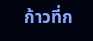ก้าวที่ก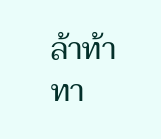ล้าท้าทา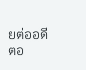ยต่ออดีตอ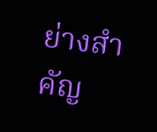ย่างสำคัญ